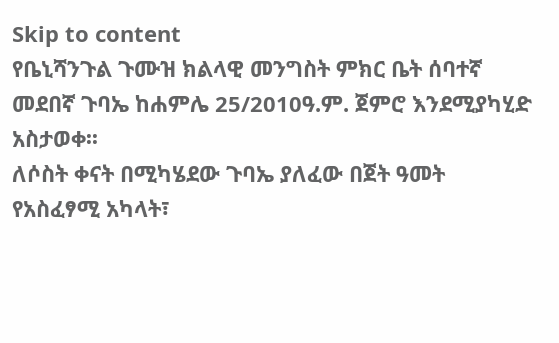Skip to content
የቤኒሻንጉል ጉሙዝ ክልላዊ መንግስት ምክር ቤት ሰባተኛ መደበኛ ጉባኤ ከሐምሌ 25/2010ዓ.ም. ጀምሮ እንደሚያካሂድ አስታወቀ፡፡
ለሶስት ቀናት በሚካሄደው ጉባኤ ያለፈው በጀት ዓመት የአስፈፃሚ አካላት፣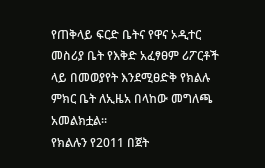የጠቅላይ ፍርድ ቤትና የዋና ኦዲተር መስሪያ ቤት የእቅድ አፈፃፀም ሪፖርቶች ላይ በመወያየት እንደሚፀድቅ የክልሉ ምክር ቤት ለኢዜአ በላከው መግለጫ አመልክቷል፡፡
የክልሉን የ2011 በጀት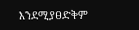እንደሚያፀድቅም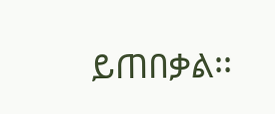ይጠበቃል፡፡